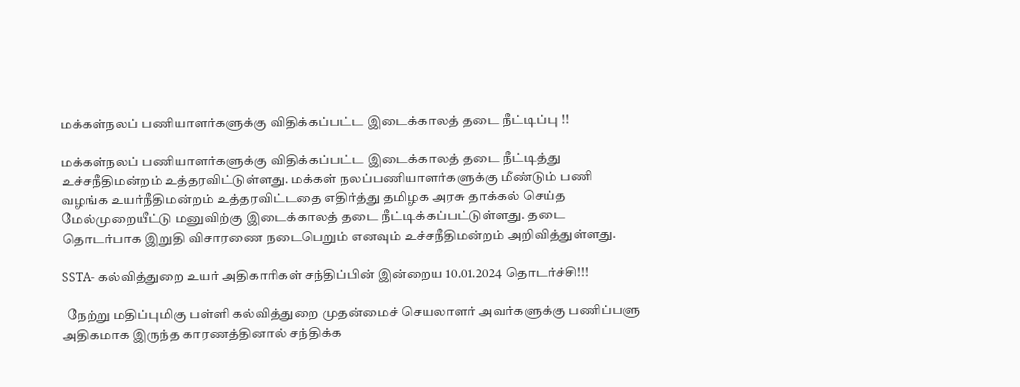மக்கள்நலப் பணியாளர்களுக்கு விதிக்கப்பட்ட இடைக்காலத் தடை நீட்டிப்பு !!

மக்கள்நலப் பணியாளர்களுக்கு விதிக்கப்பட்ட இடைக்காலத் தடை நீட்டித்து உச்சநீதிமன்றம் உத்தரவிட்டுள்ளது. மக்கள் நலப்பணியாளர்களுக்கு மீண்டும் பணி
வழங்க உயர்நீதிமன்றம் உத்தரவிட்டதை எதிர்த்து தமிழக அரசு தாக்கல் செய்த மேல்முறையீட்டு மனுவிற்கு இடைக்காலத் தடை நீட்டிக்கப்பட்டுள்ளது. தடை தொடர்பாக இறுதி விசாரணை நடைபெறும் எனவும் உச்சநீதிமன்றம் அறிவித்துள்ளது.

SSTA- கல்வித்துறை உயர் அதிகாரிகள் சந்திப்பின் இன்றைய 10.01.2024 தொடர்ச்சி!!!

  நேற்று மதிப்புமிகு பள்ளி கல்வித்துறை முதன்மைச் செயலாளர் அவர்களுக்கு பணிப்பளு அதிகமாக இருந்த காரணத்தினால் சந்திக்க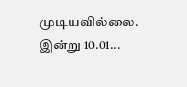முடியவில்லை. இன்று 10.01...